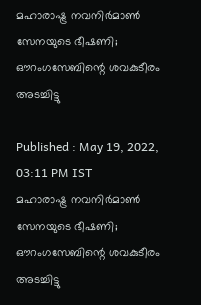മഹാരാഷ്ട്ര നവനിർമാൺ സേനയുടെ ഭീഷണി; ഔറംഗസേബിന്റെ ശവകുടീരം അടച്ചിട്ടു

Published : May 19, 2022, 03:11 PM IST
മഹാരാഷ്ട്ര നവനിർമാൺ സേനയുടെ ഭീഷണി; ഔറംഗസേബിന്റെ ശവകുടീരം അടച്ചിട്ടു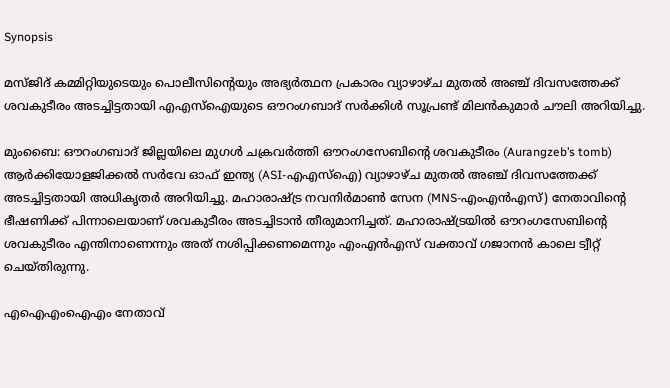Synopsis

മസ്ജിദ് കമ്മിറ്റിയുടെയും പൊലീസിന്റെയും അഭ്യർത്ഥന പ്രകാരം വ്യാഴാഴ്ച മുതൽ അഞ്ച് ദിവസത്തേക്ക് ശവകുടീരം അടച്ചിട്ടതായി എഎസ്ഐയുടെ ഔറംഗബാദ് സർക്കിൾ സൂപ്രണ്ട് മിലൻകുമാർ ചൗലി അറിയിച്ചു.

മുംബൈ: ഔറംഗബാദ് ജില്ലയിലെ മുഗൾ ചക്രവർത്തി ഔറംഗസേബിന്റെ ശവകുടീരം (Aurangzeb’s tomb) ആർക്കിയോളജിക്കൽ സർവേ ഓഫ് ഇന്ത്യ (ASI-എഎസ്‌ഐ) വ്യാഴാഴ്ച മുതൽ അഞ്ച് ദിവസത്തേക്ക് അടച്ചിട്ടതായി അധികൃതർ അറിയിച്ചു. മഹാരാഷ്ട്ര നവനിർമാൺ സേന (MNS-എംഎൻഎസ്) നേതാവിന്റെ ഭീഷണിക്ക് പിന്നാലെയാണ് ശവകുടീരം അടച്ചിടാൻ തീരുമാനിച്ചത്. മഹാരാഷ്ട്രയിൽ ഔറംഗസേബിന്റെ ശവകുടീരം എന്തിനാണെന്നും അത് നശിപ്പിക്കണമെന്നും എംഎൻഎസ് വക്താവ് ഗജാനൻ കാലെ ട്വീറ്റ് ചെയ്തിരുന്നു.

എഐഎംഐഎം നേതാവ്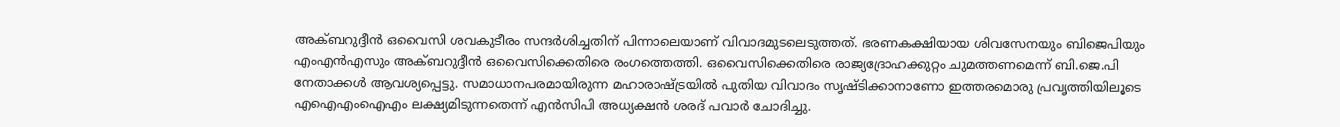അക്ബറുദ്ദീൻ ഒവൈസി ശവകുടീരം സന്ദർശിച്ചതിന് പിന്നാലെയാണ് വിവാദമുടലെടുത്തത്. ഭരണകക്ഷിയായ ശിവസേനയും ബിജെപിയും എംഎൻഎസും അക്ബറുദ്ദീൻ ഒവൈസിക്കെതിരെ രംഗത്തെത്തി. ഒവൈസിക്കെതിരെ രാജ്യദ്രോഹക്കുറ്റം ചുമത്തണമെന്ന് ബി.ജെ.പി നേതാക്കൾ ആവശ്യപ്പെട്ടു. സമാധാനപരമായിരുന്ന മഹാരാഷ്ട്രയിൽ പുതിയ വിവാദം സൃഷ്ടിക്കാനാണോ ഇത്തരമൊരു പ്രവൃത്തിയിലൂടെ എഐഎംഐഎം ലക്ഷ്യമിടുന്നതെന്ന് എൻസിപി അധ്യക്ഷൻ ശരദ് പവാർ ചോദിച്ചു.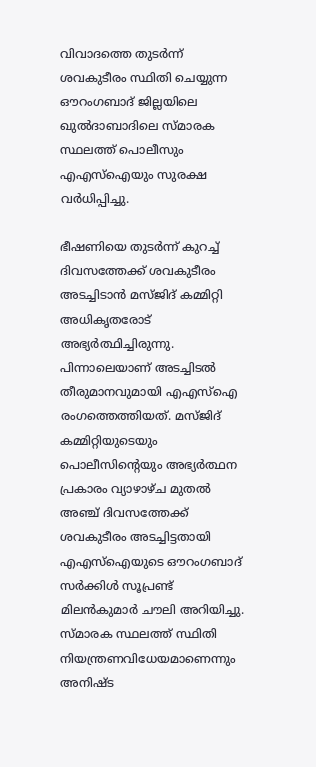വിവാദത്തെ തുടർന്ന് ശവകുടീരം സ്ഥിതി ചെയ്യുന്ന ഔറംഗബാദ് ജില്ലയിലെ ഖുൽദാബാദിലെ സ്മാരക സ്ഥലത്ത് പൊലീസും എഎസ്‌ഐയും സുരക്ഷ വർധിപ്പിച്ചു.

ഭീഷണിയെ തുടർന്ന് കുറച്ച് ദിവസത്തേക്ക് ശവകുടീരം അടച്ചിടാൻ മസ്ജിദ് കമ്മിറ്റി അധികൃതരോട് അഭ്യർത്ഥിച്ചിരുന്നു. പിന്നാലെയാണ് അടച്ചിടൽ തീരുമാനവുമായി എഎസ്ഐ രംഗത്തെത്തിയത്. മസ്ജിദ് കമ്മിറ്റിയുടെയും പൊലീസിന്റെയും അഭ്യർത്ഥന പ്രകാരം വ്യാഴാഴ്ച മുതൽ അഞ്ച് ദിവസത്തേക്ക് ശവകുടീരം അടച്ചിട്ടതായി എഎസ്ഐയുടെ ഔറംഗബാദ് സർക്കിൾ സൂപ്രണ്ട് മിലൻകുമാർ ചൗലി അറിയിച്ചു.  സ്മാരക സ്ഥലത്ത് സ്ഥിതി നിയന്ത്രണവിധേയമാണെന്നും അനിഷ്ട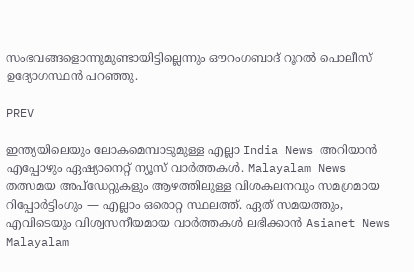സംഭവങ്ങളൊന്നുമുണ്ടായിട്ടില്ലെന്നും ഔറംഗബാദ് റൂറൽ പൊലീസ് ഉദ്യോഗസ്ഥൻ പറഞ്ഞു.

PREV

ഇന്ത്യയിലെയും ലോകമെമ്പാടുമുള്ള എല്ലാ India News അറിയാൻ എപ്പോഴും ഏഷ്യാനെറ്റ് ന്യൂസ് വാർത്തകൾ. Malayalam News   തത്സമയ അപ്‌ഡേറ്റുകളും ആഴത്തിലുള്ള വിശകലനവും സമഗ്രമായ റിപ്പോർട്ടിംഗും — എല്ലാം ഒരൊറ്റ സ്ഥലത്ത്. ഏത് സമയത്തും, എവിടെയും വിശ്വസനീയമായ വാർത്തകൾ ലഭിക്കാൻ Asianet News Malayalam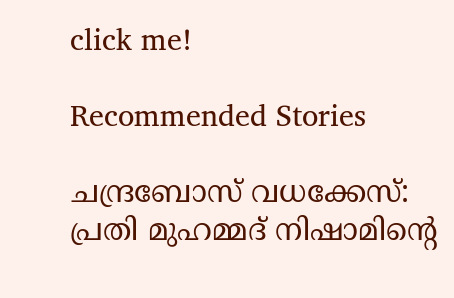click me!

Recommended Stories

ചന്ദ്രബോസ് വധക്കേസ്: പ്രതി മുഹമ്മദ് നിഷാമിന്റെ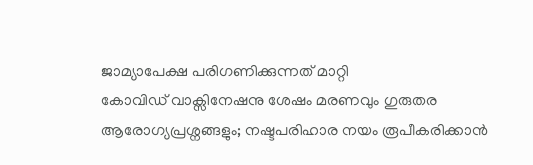ജാമ്യാപേക്ഷ പരിഗണിക്കുന്നത് മാറ്റി
കോവിഡ് വാക്സിനേഷനു ശേഷം മരണവും ഗുരുതര ആരോഗ്യപ്രശ്നങ്ങളും; നഷ്ടപരിഹാര നയം രൂപീകരിക്കാൻ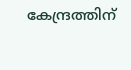കേന്ദ്രത്തിന്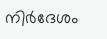നിർദേശം